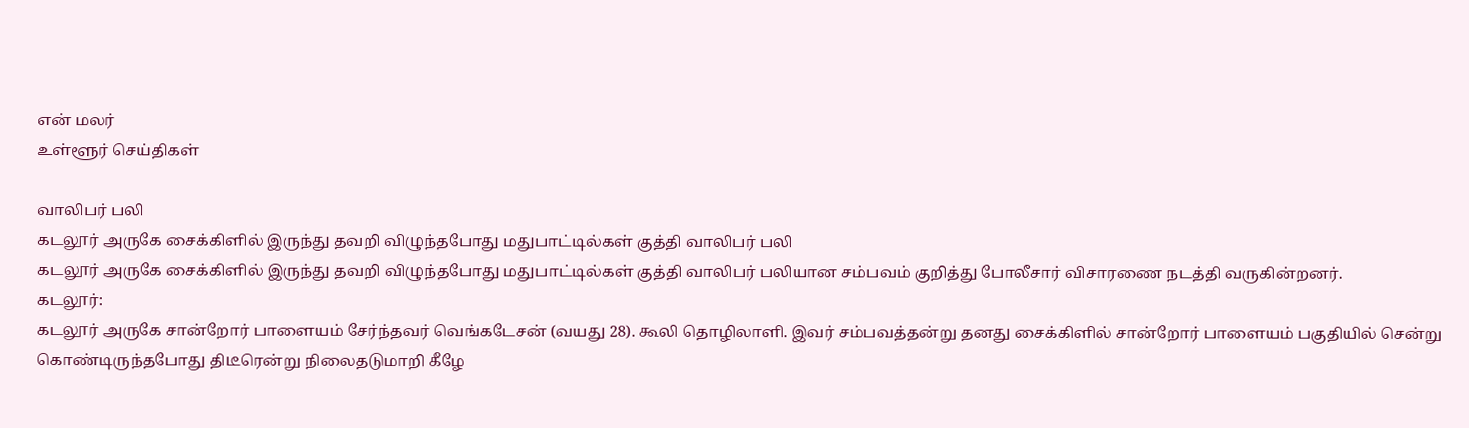என் மலர்
உள்ளூர் செய்திகள்

வாலிபர் பலி
கடலூர் அருகே சைக்கிளில் இருந்து தவறி விழுந்தபோது மதுபாட்டில்கள் குத்தி வாலிபர் பலி
கடலூர் அருகே சைக்கிளில் இருந்து தவறி விழுந்தபோது மதுபாட்டில்கள் குத்தி வாலிபர் பலியான சம்பவம் குறித்து போலீசார் விசாரணை நடத்தி வருகின்றனர்.
கடலூர்:
கடலூர் அருகே சான்றோர் பாளையம் சேர்ந்தவர் வெங்கடேசன் (வயது 28). கூலி தொழிலாளி. இவர் சம்பவத்தன்று தனது சைக்கிளில் சான்றோர் பாளையம் பகுதியில் சென்று கொண்டிருந்தபோது திடீரென்று நிலைதடுமாறி கீழே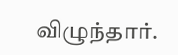விழுந்தார்.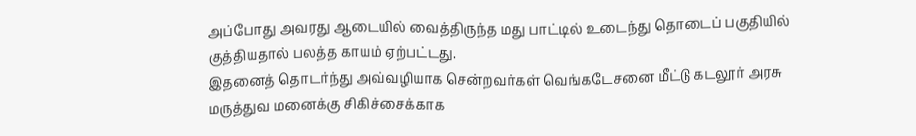அப்போது அவரது ஆடையில் வைத்திருந்த மது பாட்டில் உடைந்து தொடைப் பகுதியில் குத்தியதால் பலத்த காயம் ஏற்பட்டது.
இதனைத் தொடர்ந்து அவ்வழியாக சென்றவர்கள் வெங்கடேசனை மீட்டு கடலூர் அரசு மருத்துவ மனைக்கு சிகிச்சைக்காக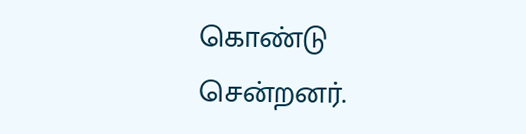கொண்டு சென்றனர்.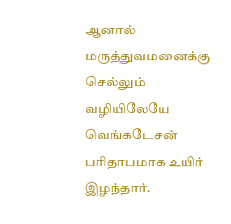ஆனால் மருத்துவமனைக்கு செல்லும் வழியிலேயே வெங்கடேசன் பரிதாபமாக உயிர் இழந்தார்.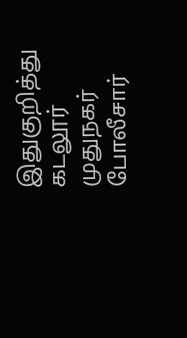இதுகுறித்து கடலூர் முதுநகர் போலீசார்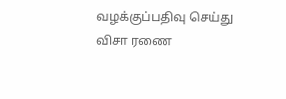வழக்குப்பதிவு செய்து விசா ரணை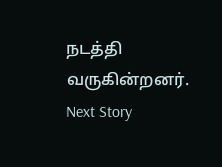நடத்தி வருகின்றனர்.
Next Story